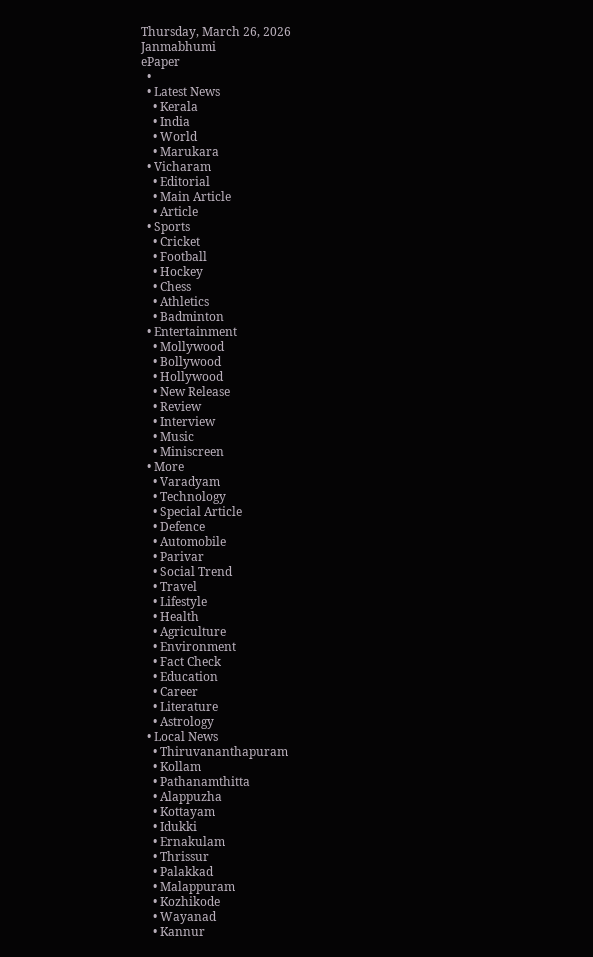Thursday, March 26, 2026
Janmabhumi
ePaper
  •
  • Latest News
    • Kerala
    • India
    • World
    • Marukara
  • Vicharam
    • Editorial
    • Main Article
    • Article
  • Sports
    • Cricket
    • Football
    • Hockey
    • Chess
    • Athletics
    • Badminton
  • Entertainment
    • Mollywood
    • Bollywood
    • Hollywood
    • New Release
    • Review
    • Interview
    • Music
    • Miniscreen
  • More
    • Varadyam
    • Technology
    • Special Article
    • Defence
    • Automobile
    • Parivar
    • Social Trend
    • Travel
    • Lifestyle
    • Health
    • Agriculture
    • Environment
    • Fact Check
    • Education
    • Career
    • Literature
    • Astrology
  • Local News
    • Thiruvananthapuram
    • Kollam
    • Pathanamthitta
    • Alappuzha
    • Kottayam
    • Idukki
    • Ernakulam
    • Thrissur
    • Palakkad
    • Malappuram
    • Kozhikode
    • Wayanad
    • Kannur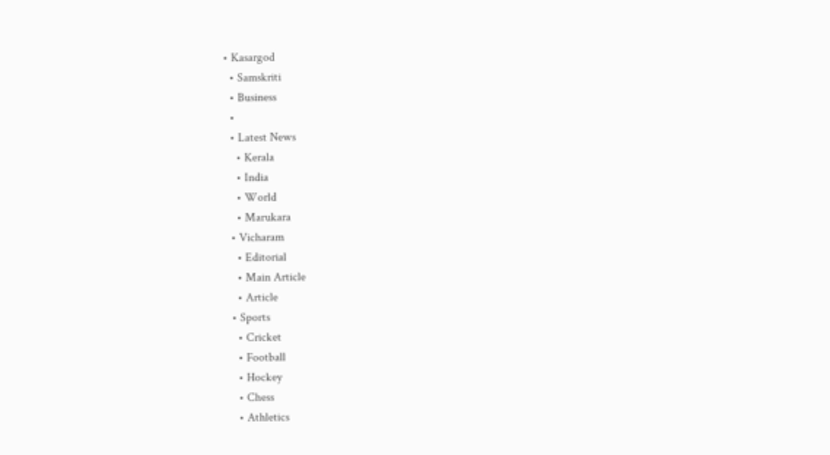• Kasargod
  • Samskriti
  • Business
  •
  • Latest News
    • Kerala
    • India
    • World
    • Marukara
  • Vicharam
    • Editorial
    • Main Article
    • Article
  • Sports
    • Cricket
    • Football
    • Hockey
    • Chess
    • Athletics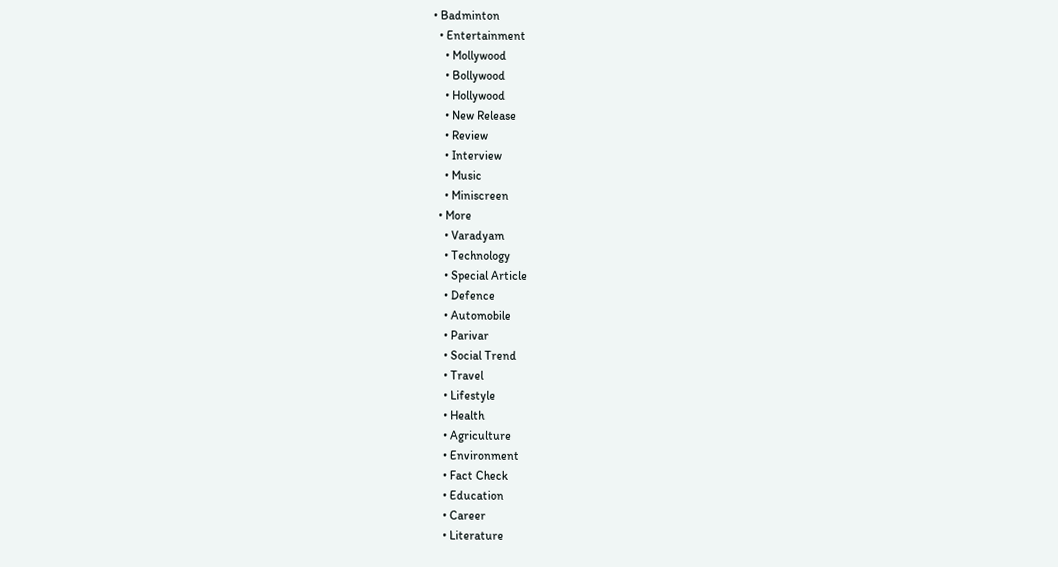• Badminton
  • Entertainment
    • Mollywood
    • Bollywood
    • Hollywood
    • New Release
    • Review
    • Interview
    • Music
    • Miniscreen
  • More
    • Varadyam
    • Technology
    • Special Article
    • Defence
    • Automobile
    • Parivar
    • Social Trend
    • Travel
    • Lifestyle
    • Health
    • Agriculture
    • Environment
    • Fact Check
    • Education
    • Career
    • Literature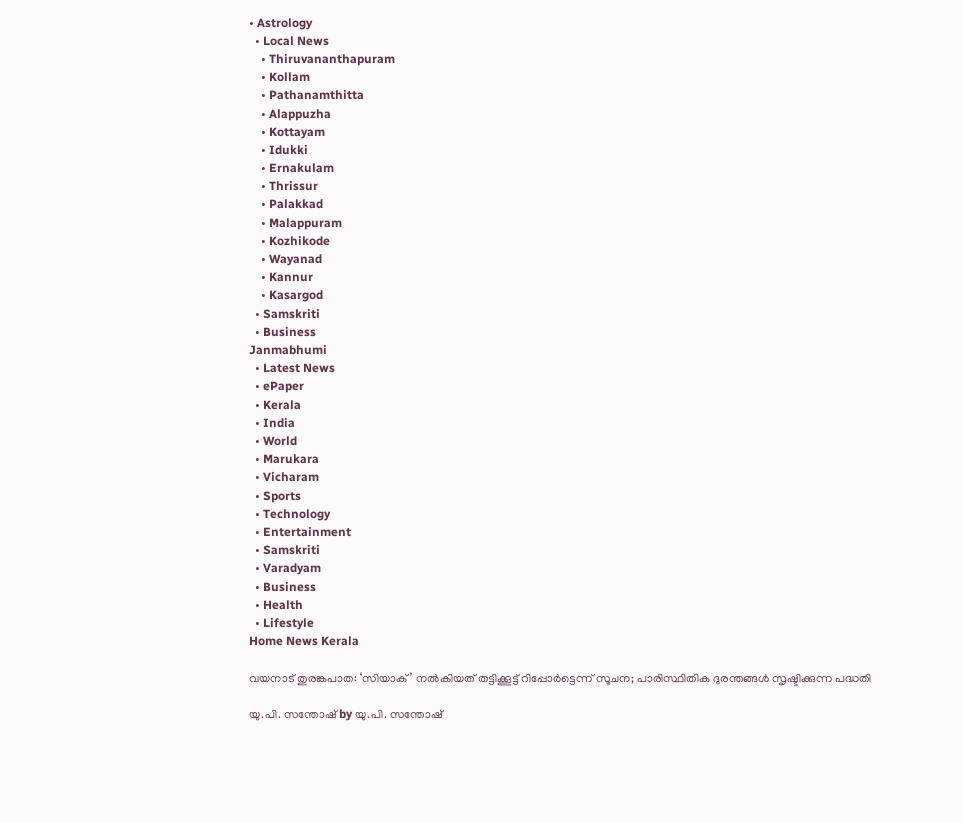• Astrology
  • Local News
    • Thiruvananthapuram
    • Kollam
    • Pathanamthitta
    • Alappuzha
    • Kottayam
    • Idukki
    • Ernakulam
    • Thrissur
    • Palakkad
    • Malappuram
    • Kozhikode
    • Wayanad
    • Kannur
    • Kasargod
  • Samskriti
  • Business
Janmabhumi
  • Latest News
  • ePaper
  • Kerala
  • India
  • World
  • Marukara
  • Vicharam
  • Sports
  • Technology
  • Entertainment
  • Samskriti
  • Varadyam
  • Business
  • Health
  • Lifestyle
Home News Kerala

വയനാട് തുരങ്കപാത: ‘സിയാക്’ നല്‍കിയത് തട്ടിക്കൂട്ട് റിപ്പോര്‍ട്ടെന്ന് സൂചന; പാരിസ്ഥിതിക ദുരന്തങ്ങള്‍ സൃഷ്ടിക്കുന്ന പദ്ധതി

യു.പി. സന്തോഷ് by യു.പി. സന്തോഷ്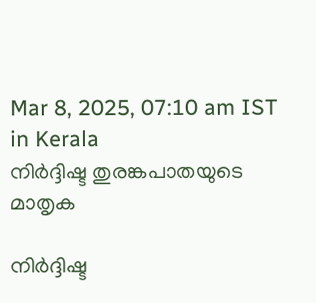Mar 8, 2025, 07:10 am IST
in Kerala
നിര്‍ദ്ദിഷ്ട തുരങ്കപാതയുടെ മാതൃക

നിര്‍ദ്ദിഷ്ട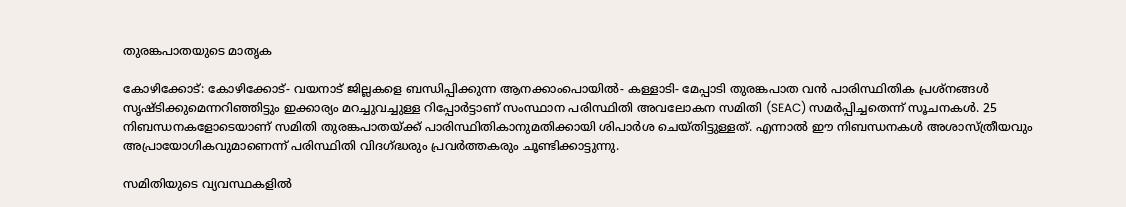തുരങ്കപാതയുടെ മാതൃക

കോഴിക്കോട്: കോഴിക്കോട്- വയനാട് ജില്ലകളെ ബന്ധിപ്പിക്കുന്ന ആനക്കാംപൊയില്‍- കള്ളാടി- മേപ്പാടി തുരങ്കപാത വന്‍ പാരിസ്ഥിതിക പ്രശ്‌നങ്ങള്‍ സൃഷ്ടിക്കുമെന്നറിഞ്ഞിട്ടും ഇക്കാര്യം മറച്ചുവച്ചുള്ള റിപ്പോര്‍ട്ടാണ് സംസ്ഥാന പരിസ്ഥിതി അവലോകന സമിതി (SEAC) സമര്‍പ്പിച്ചതെന്ന് സൂചനകള്‍. 25 നിബന്ധനകളോടെയാണ് സമിതി തുരങ്കപാതയ്‌ക്ക് പാരിസ്ഥിതികാനുമതിക്കായി ശിപാര്‍ശ ചെയ്തിട്ടുള്ളത്. എന്നാല്‍ ഈ നിബന്ധനകള്‍ അശാസ്ത്രീയവും അപ്രായോഗികവുമാണെന്ന് പരിസ്ഥിതി വിദഗ്‌ദ്ധരും പ്രവര്‍ത്തകരും ചൂണ്ടിക്കാട്ടുന്നു.

സമിതിയുടെ വ്യവസ്ഥകളില്‍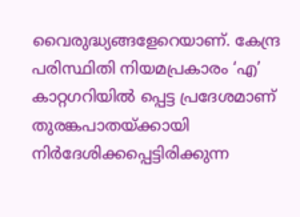വൈരുദ്ധ്യങ്ങളേറെയാണ്. കേന്ദ്ര പരിസ്ഥിതി നിയമപ്രകാരം ‘എ’ കാറ്റഗറിയില്‍ പ്പെട്ട പ്രദേശമാണ് തുരങ്കപാതയ്‌ക്കായി നിര്‍ദേശിക്കപ്പെട്ടിരിക്കുന്ന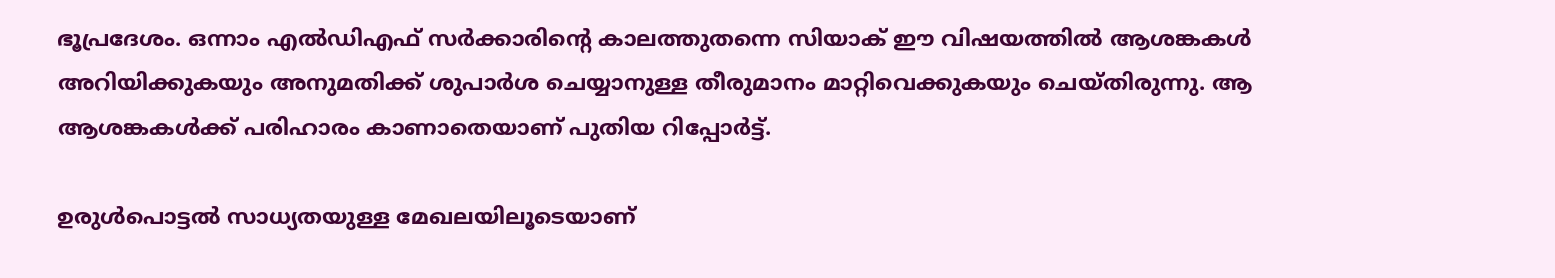ഭൂപ്രദേശം. ഒന്നാം എല്‍ഡിഎഫ് സര്‍ക്കാരിന്റെ കാലത്തുതന്നെ സിയാക് ഈ വിഷയത്തില്‍ ആശങ്കകള്‍ അറിയിക്കുകയും അനുമതിക്ക് ശുപാര്‍ശ ചെയ്യാനുള്ള തീരുമാനം മാറ്റിവെക്കുകയും ചെയ്തിരുന്നു. ആ ആശങ്കകള്‍ക്ക് പരിഹാരം കാണാതെയാണ് പുതിയ റിപ്പോര്‍ട്ട്.

ഉരുള്‍പൊട്ടല്‍ സാധ്യതയുള്ള മേഖലയിലൂടെയാണ്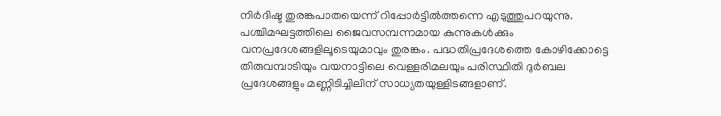നിര്‍ദിഷ്ട തുരങ്കപാതയെന്ന് റിപ്പോര്‍ട്ടില്‍ത്തന്നെ എടുത്തുപറയുന്നു. പശ്ചിമഘട്ടത്തിലെ ജൈവസമ്പന്നമായ കുന്നുകള്‍ക്കും വനപ്രദേശങ്ങളിലൂടെയുമാവും തുരങ്കം. പദ്ധതിപ്രദേശത്തെ കോഴിക്കോട്ടെ തിരുവമ്പാടിയും വയനാട്ടിലെ വെള്ളരിമലയും പരിസ്ഥിതി ദുര്‍ബല പ്രദേശങ്ങളും മണ്ണിടിച്ചിലിന് സാധ്യതയുള്ളിടങ്ങളാണ്.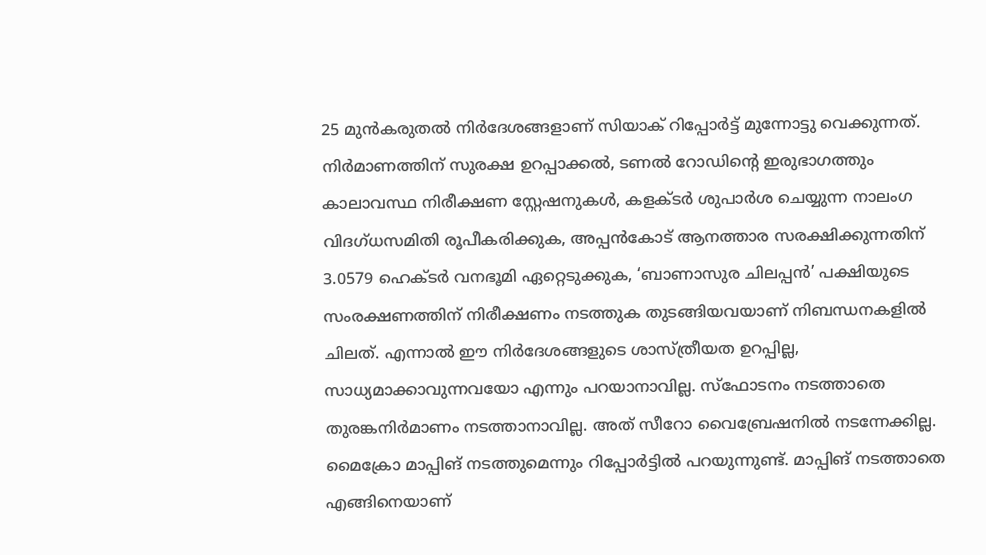25 മുന്‍കരുതല്‍ നിര്‍ദേശങ്ങളാണ് സിയാക് റിപ്പോര്‍ട്ട് മുന്നോട്ടു വെക്കുന്നത്. നിര്‍മാണത്തിന് സുരക്ഷ ഉറപ്പാക്കല്‍, ടണല്‍ റോഡിന്റെ ഇരുഭാഗത്തും കാലാവസ്ഥ നിരീക്ഷണ സ്റ്റേഷനുകള്‍, കളക്ടര്‍ ശുപാര്‍ശ ചെയ്യുന്ന നാലംഗ വിദഗ്ധസമിതി രൂപീകരിക്കുക, അപ്പന്‍കോട് ആനത്താര സരക്ഷിക്കുന്നതിന് 3.0579 ഹെക്ടര്‍ വനഭൂമി ഏറ്റെടുക്കുക, ‘ബാണാസുര ചിലപ്പന്‍’ പക്ഷിയുടെ സംരക്ഷണത്തിന് നിരീക്ഷണം നടത്തുക തുടങ്ങിയവയാണ് നിബന്ധനകളില്‍ ചിലത്. എന്നാല്‍ ഈ നിര്‍ദേശങ്ങളുടെ ശാസ്ത്രീയത ഉറപ്പില്ല, സാധ്യമാക്കാവുന്നവയോ എന്നും പറയാനാവില്ല. സ്‌ഫോടനം നടത്താതെ തുരങ്കനിര്‍മാണം നടത്താനാവില്ല. അത് സീറോ വൈബ്രേഷനില്‍ നടന്നേക്കില്ല. മൈക്രോ മാപ്പിങ് നടത്തുമെന്നും റിപ്പോര്‍ട്ടില്‍ പറയുന്നുണ്ട്. മാപ്പിങ് നടത്താതെ എങ്ങിനെയാണ്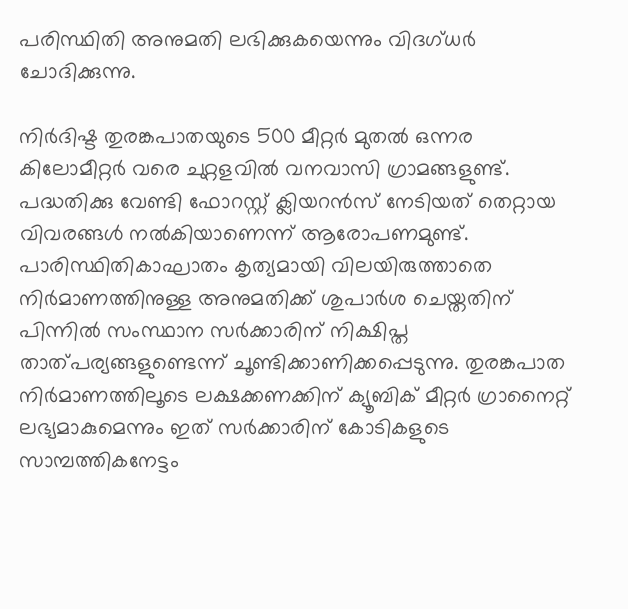പരിസ്ഥിതി അനുമതി ലഭിക്കുകയെന്നും വിദഗ്ധര്‍ ചോദിക്കുന്നു.

നിര്‍ദിഷ്ട തുരങ്കപാതയുടെ 500 മീറ്റര്‍ മുതല്‍ ഒന്നര കിലോമീറ്റര്‍ വരെ ചുറ്റളവില്‍ വനവാസി ഗ്രാമങ്ങളുണ്ട്. പദ്ധതിക്കു വേണ്ടി ഫോറസ്റ്റ് ക്ലിയറന്‍സ് നേടിയത് തെറ്റായ വിവരങ്ങള്‍ നല്‍കിയാണെന്ന് ആരോപണമുണ്ട്. പാരിസ്ഥിതികാഘാതം കൃത്യമായി വിലയിരുത്താതെ നിര്‍മാണത്തിനുള്ള അനുമതിക്ക് ശുപാര്‍ശ ചെയ്തതിന് പിന്നില്‍ സംസ്ഥാന സര്‍ക്കാരിന് നിക്ഷിപ്ത താത്പര്യങ്ങളുണ്ടെന്ന് ചൂണ്ടിക്കാണിക്കപ്പെടുന്നു. തുരങ്കപാത നിര്‍മാണത്തിലൂടെ ലക്ഷക്കണക്കിന് ക്യൂബിക് മീറ്റര്‍ ഗ്രാനൈറ്റ് ലഭ്യമാകുമെന്നും ഇത് സര്‍ക്കാരിന് കോടികളുടെ സാമ്പത്തികനേട്ടം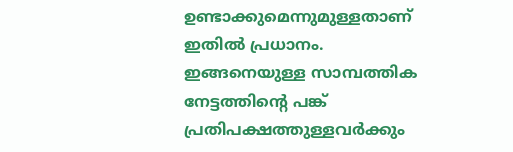ഉണ്ടാക്കുമെന്നുമുള്ളതാണ് ഇതില്‍ പ്രധാനം. ഇങ്ങനെയുള്ള സാമ്പത്തിക നേട്ടത്തിന്റെ പങ്ക് പ്രതിപക്ഷത്തുള്ളവര്‍ക്കും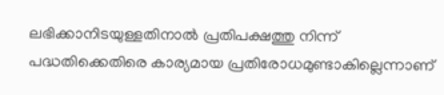ലഭിക്കാനിടയുള്ളതിനാല്‍ പ്രതിപക്ഷത്തു നിന്ന് പദ്ധതിക്കെതിരെ കാര്യമായ പ്രതിരോധമുണ്ടാകില്ലെന്നാണ്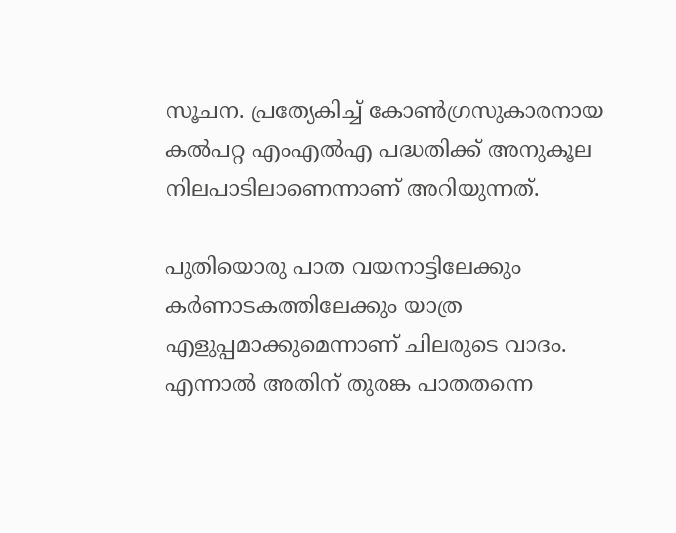സൂചന. പ്രത്യേകിച്ച് കോണ്‍ഗ്രസുകാരനായ കല്‍പറ്റ എംഎല്‍എ പദ്ധതിക്ക് അനുകൂല നിലപാടിലാണെന്നാണ് അറിയുന്നത്.

പുതിയൊരു പാത വയനാട്ടിലേക്കും കര്‍ണാടകത്തിലേക്കും യാത്ര എളുപ്പമാക്കുമെന്നാണ് ചിലരുടെ വാദം. എന്നാല്‍ അതിന് തുരങ്ക പാതതന്നെ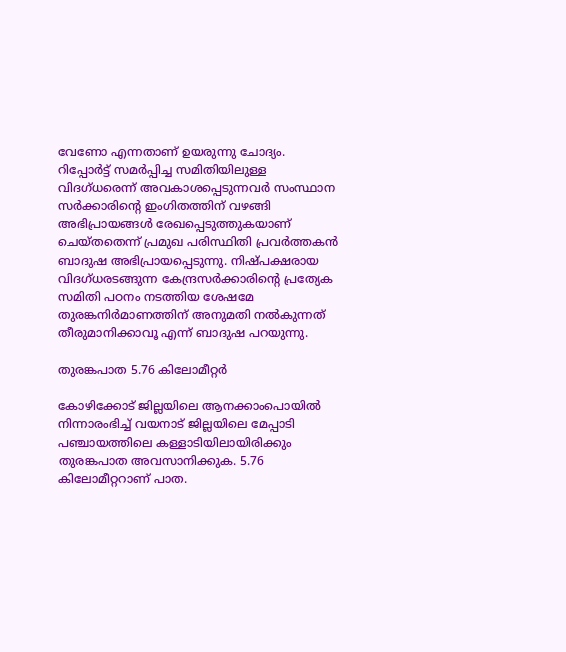വേണോ എന്നതാണ് ഉയരുന്നു ചോദ്യം. റിപ്പോര്‍ട്ട് സമര്‍പ്പിച്ച സമിതിയിലുള്ള വിദഗ്ധരെന്ന് അവകാശപ്പെടുന്നവര്‍ സംസ്ഥാന സര്‍ക്കാരിന്റെ ഇംഗിതത്തിന് വഴങ്ങി അഭിപ്രായങ്ങള്‍ രേഖപ്പെടുത്തുകയാണ് ചെയ്തതെന്ന് പ്രമുഖ പരിസ്ഥിതി പ്രവര്‍ത്തകന്‍ ബാദുഷ അഭിപ്രായപ്പെടുന്നു. നിഷ്പക്ഷരായ വിദഗ്ധരടങ്ങുന്ന കേന്ദ്രസര്‍ക്കാരിന്റെ പ്രത്യേക സമിതി പഠനം നടത്തിയ ശേഷമേ തുരങ്കനിര്‍മാണത്തിന് അനുമതി നല്‍കുന്നത് തീരുമാനിക്കാവൂ എന്ന് ബാദുഷ പറയുന്നു.

തുരങ്കപാത 5.76 കിലോമീറ്റര്‍

കോഴിക്കോട് ജില്ലയിലെ ആനക്കാംപൊയില്‍ നിന്നാരംഭിച്ച് വയനാട് ജില്ലയിലെ മേപ്പാടി പഞ്ചായത്തിലെ കള്ളാടിയിലായിരിക്കും തുരങ്കപാത അവസാനിക്കുക. 5.76 കിലോമീറ്ററാണ് പാത.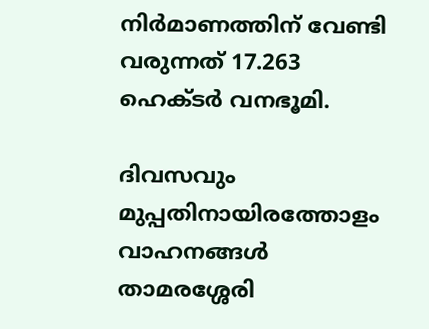നിര്‍മാണത്തിന് വേണ്ടി വരുന്നത് 17.263 ഹെക്ടര്‍ വനഭൂമി.

ദിവസവും മുപ്പതിനായിരത്തോളം വാഹനങ്ങള്‍ താമരശ്ശേരി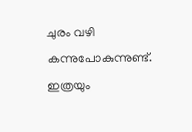ചുരം വഴി കന്നുപോകുന്നുണ്ട്. ഇത്രയും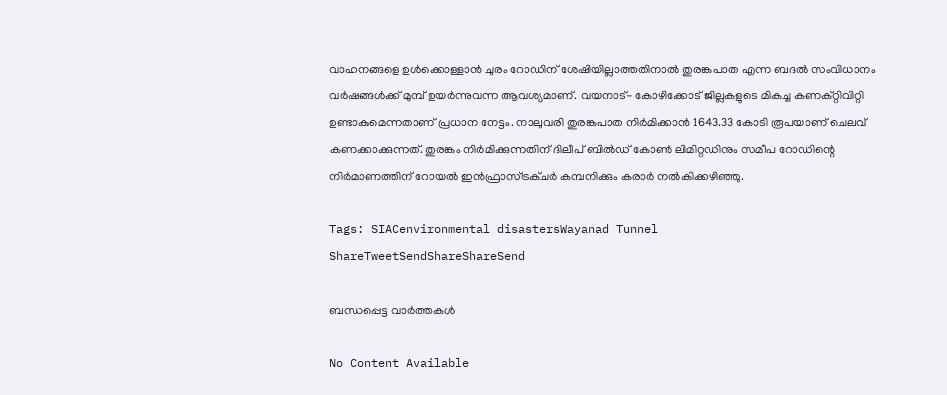വാഹനങ്ങളെ ഉള്‍ക്കൊള്ളാന്‍ ചുരം റോഡിന് ശേഷിയില്ലാത്തതിനാല്‍ തുരങ്കപാത എന്ന ബദല്‍ സംവിധാനം വര്‍ഷങ്ങള്‍ക്ക് മുമ്പ് ഉയര്‍ന്നുവന്ന ആവശ്യമാണ്. വയനാട്- കോഴിക്കോട് ജില്ലകളുടെ മികച്ച കണക്റ്റിവിറ്റി ഉണ്ടാകുമെന്നതാണ് പ്രധാന നേട്ടം. നാലുവരി തുരങ്കപാത നിര്‍മിക്കാന്‍ 1643.33 കോടി രൂപയാണ് ചെലവ് കണക്കാക്കുന്നത്. തുരങ്കം നിര്‍മിക്കുന്നതിന് ദിലീപ് ബില്‍ഡ് കോണ്‍ ലിമിറ്റഡിനും സമീപ റോഡിന്റെ നിര്‍മാണത്തിന് റോയല്‍ ഇന്‍ഫ്രാസ്ട്രക്ചര്‍ കമ്പനിക്കും കരാര്‍ നല്‍കിക്കഴിഞ്ഞു.

Tags: SIACenvironmental disastersWayanad Tunnel
ShareTweetSendShareShareSend

ബന്ധപ്പെട്ട വാര്‍ത്തകള്‍

No Content Available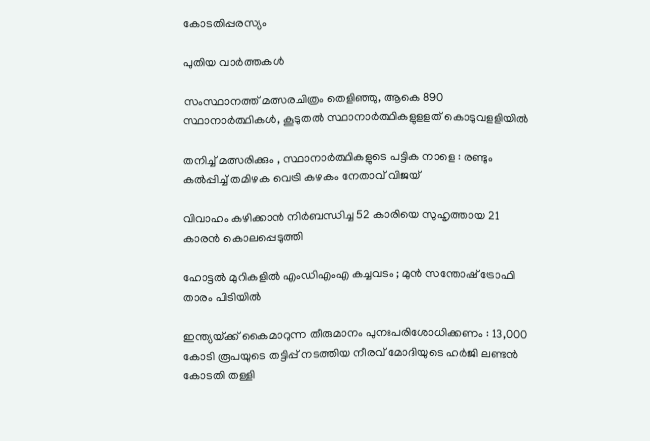കോടതിപ്പരസ്യം

പുതിയ വാര്‍ത്തകള്‍

സംസ്ഥാനത്ത് മത്സരചിത്രം തെളിഞ്ഞു, ആകെ 890 സ്ഥാനാര്‍ത്ഥികള്‍, കൂടുതല്‍ സ്ഥാനാര്‍ത്ഥികളുളളത് കൊടുവളളിയില്‍

തനിച്ച് മത്സരിക്കും , സ്ഥാനാർത്ഥികളുടെ പട്ടിക നാളെ : രണ്ടും കൽപ്പിച്ച് തമിഴക വെട്രി കഴകം നേതാവ് വിജയ്

വിവാഹം കഴിക്കാൻ നിർബന്ധിച്ച 52 കാരിയെ സുഹൃത്തായ 21 കാരൻ കൊലപ്പെടുത്തി

ഹോട്ടൽ മുറികളിൽ എംഡിഎംഎ കച്ചവടം ; മുൻ സന്തോഷ് ട്രോഫി താരം പിടിയിൽ

ഇന്ത്യയ്‌ക്ക് കൈമാറുന്ന തീരുമാനം പുനഃപരിശോധിക്കണം : 13,000 കോടി രൂപയുടെ തട്ടിപ്പ് നടത്തിയ നീരവ് മോദിയുടെ ഹർജി ലണ്ടൻ കോടതി തള്ളി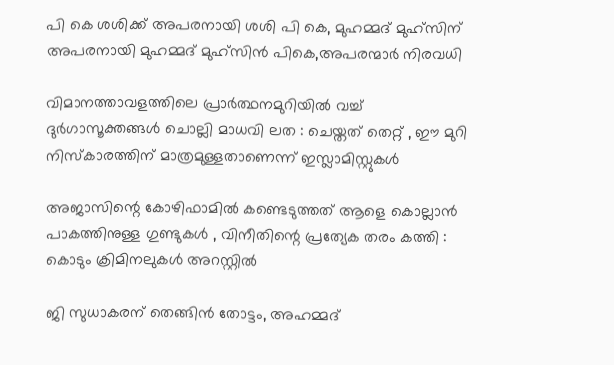പി കെ ശശിക്ക് അപരനായി ശശി പി കെ, മുഹമ്മദ് മുഹ്സിന് അപരനായി മുഹമ്മദ് മുഹ്‌സിന്‍ പികെ,അപരന്മാര്‍ നിരവധി

വിമാനത്താവളത്തിലെ പ്രാർത്ഥനമുറിയിൽ വച്ച് ദുർഗാസൂക്തങ്ങൾ ചൊല്ലി മാധവി ലത : ചെയ്തത് തെറ്റ് , ഈ മുറി നിസ്കാരത്തിന് മാത്രമുള്ളതാണെന്ന് ഇസ്ലാമിസ്റ്റുകൾ

അജാസിന്റെ കോഴിഫാമിൽ കണ്ടെടുത്തത് ആളെ കൊല്ലാൻ പാകത്തിനുള്ള ഗുണ്ടുകൾ , വിനീതിന്റെ പ്രത്യേക തരം കത്തി : കൊടും ക്രിമിനലുകൾ അറസ്റ്റിൽ

ജി സുധാകരന് തെങ്ങിന്‍ തോട്ടം, അഹമ്മദ്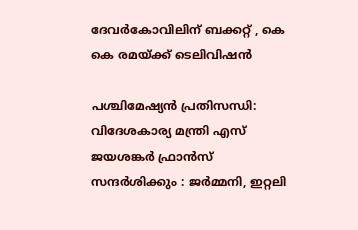ദേവര്‍കോവിലിന് ബക്കറ്റ് , കെ കെ രമയ്‌ക്ക് ടെലിവിഷന്‍

പശ്ചിമേഷ്യൻ പ്രതിസന്ധി: വിദേശകാര്യ മന്ത്രി എസ് ജയശങ്കർ ഫ്രാൻസ് സന്ദർശിക്കും : ജർമ്മനി, ഇറ്റലി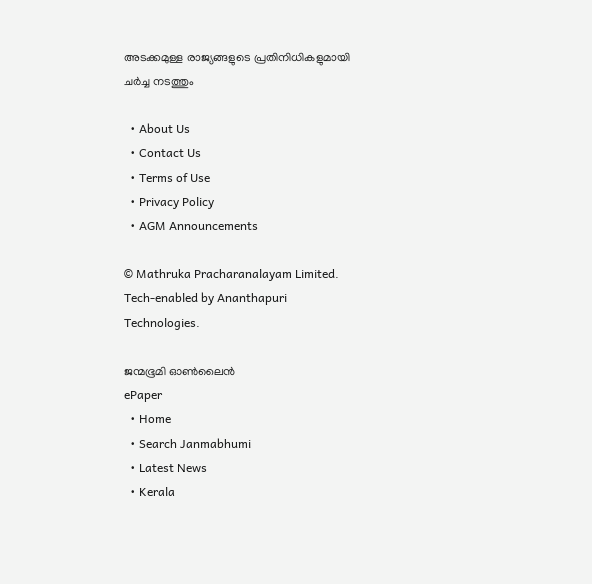അടക്കമുള്ള രാജ്യങ്ങളുടെ പ്രതിനിധികളുമായി ചർച്ച നടത്തും

  • About Us
  • Contact Us
  • Terms of Use
  • Privacy Policy
  • AGM Announcements

© Mathruka Pracharanalayam Limited.
Tech-enabled by Ananthapuri Technologies.

ജന്മഭൂമി ഓണ്‍ലൈന്‍
ePaper
  • Home
  • Search Janmabhumi
  • Latest News
  • Kerala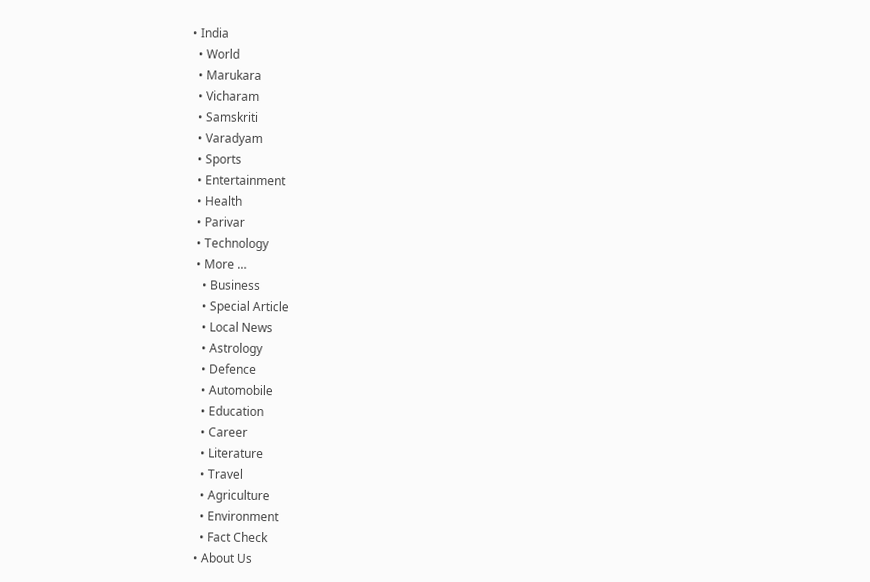• India
  • World
  • Marukara
  • Vicharam
  • Samskriti
  • Varadyam
  • Sports
  • Entertainment
  • Health
  • Parivar
  • Technology
  • More …
    • Business
    • Special Article
    • Local News
    • Astrology
    • Defence
    • Automobile
    • Education
    • Career
    • Literature
    • Travel
    • Agriculture
    • Environment
    • Fact Check
  • About Us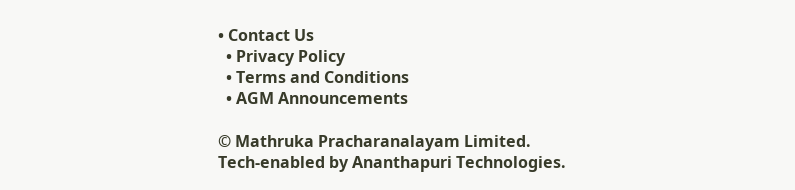• Contact Us
  • Privacy Policy
  • Terms and Conditions
  • AGM Announcements

© Mathruka Pracharanalayam Limited.
Tech-enabled by Ananthapuri Technologies.